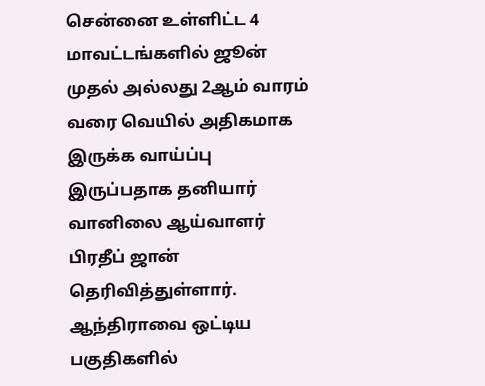சென்னை உள்ளிட்ட 4 மாவட்டங்களில் ஜூன் முதல் அல்லது 2ஆம் வாரம் வரை வெயில் அதிகமாக இருக்க வாய்ப்பு இருப்பதாக தனியார் வானிலை ஆய்வாளர் பிரதீப் ஜான் தெரிவித்துள்ளார். ஆந்திராவை ஒட்டிய பகுதிகளில்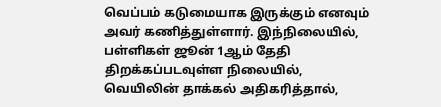வெப்பம் கடுமையாக இருக்கும் எனவும் அவர் கணித்துள்ளார். இந்நிலையில், பள்ளிகள் ஜூன் 1ஆம் தேதி திறக்கப்படவுள்ள நிலையில், வெயிலின் தாக்கல் அதிகரித்தால்,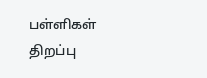பள்ளிகள் திறப்பு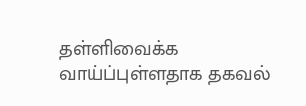தள்ளிவைக்க வாய்ப்புள்ளதாக தகவல்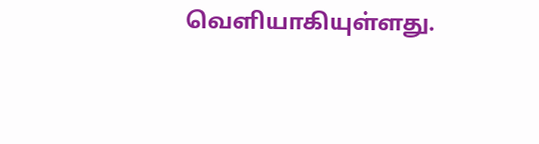வெளியாகியுள்ளது.